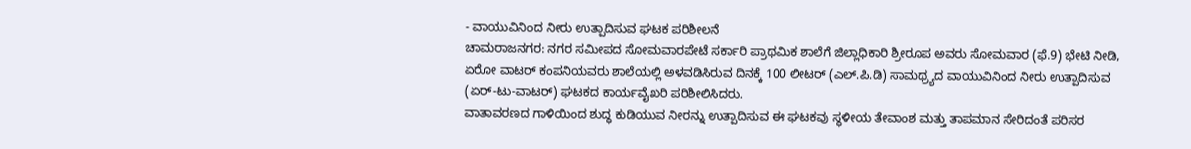- ವಾಯುವಿನಿಂದ ನೀರು ಉತ್ಪಾದಿಸುವ ಘಟಕ ಪರಿಶೀಲನೆ
ಚಾಮರಾಜನಗರ: ನಗರ ಸಮೀಪದ ಸೋಮವಾರಪೇಟೆ ಸರ್ಕಾರಿ ಪ್ರಾಥಮಿಕ ಶಾಲೆಗೆ ಜಿಲ್ಲಾಧಿಕಾರಿ ಶ್ರೀರೂಪ ಅವರು ಸೋಮವಾರ (ಫೆ.9) ಭೇಟಿ ನೀಡಿ, ಏರೋ ವಾಟರ್ ಕಂಪನಿಯವರು ಶಾಲೆಯಲ್ಲಿ ಅಳವಡಿಸಿರುವ ದಿನಕ್ಕೆ 100 ಲೀಟರ್ (ಎಲ್.ಪಿ.ಡಿ) ಸಾಮಥ್ರ್ಯದ ವಾಯುವಿನಿಂದ ನೀರು ಉತ್ಪಾದಿಸುವ (ಏರ್-ಟು-ವಾಟರ್) ಘಟಕದ ಕಾರ್ಯವೈಖರಿ ಪರಿಶೀಲಿಸಿದರು.
ವಾತಾವರಣದ ಗಾಳಿಯಿಂದ ಶುದ್ಧ ಕುಡಿಯುವ ನೀರನ್ನು ಉತ್ಪಾದಿಸುವ ಈ ಘಟಕವು ಸ್ಥಳೀಯ ತೇವಾಂಶ ಮತ್ತು ತಾಪಮಾನ ಸೇರಿದಂತೆ ಪರಿಸರ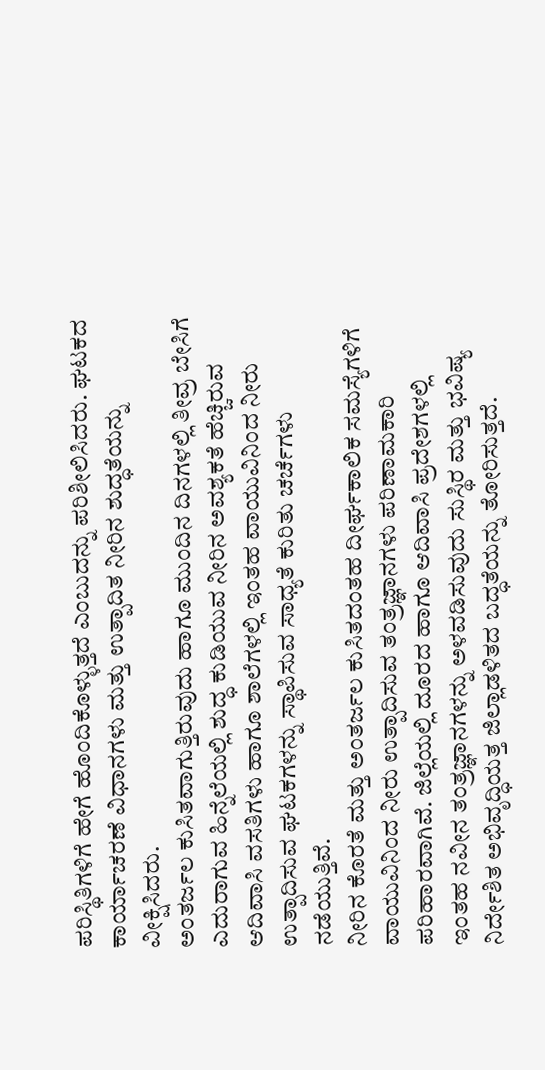ಪರಿಸ್ಥಿತಿಗಳಿಗೆ ಹೇಗೆ ಹೊಂದಿಕೊಳ್ಳುತ್ತದೆ ಎಂಬುದನ್ನು ಪರಿಶೀಲಿಸಿದರು. ಘಟಕದ ಕಾರ್ಯಾಚರಣೆ ವಿಧಾನಗಳು ಮತ್ತು ಉತ್ಪಾದಿತ ನೀರಿನ ಶುದ್ಧತೆಯನ್ನು ವೀಕ್ಷಿಸಿದರು.
ಅಂತರ್ಜಲ ಕುಸಿತವಾಗುತ್ತಿರುವುದು ಹಾಗೂ ಮುಂದಿನ ದಿನಗಳಲ್ಲಿ ತೀವ್ರ ಬೇಸಿಗೆ ಎದುರಾಗುವ ಹಿನ್ನೆಲೆಯಲ್ಲಿ ಶುದ್ಧ ಕುಡಿಯುವ ನೀರಿನ ಅವಶ್ಯಕತೆ ಹೆಚ್ಚಿರುವ ಆದಿವಾಸಿ ವಸತಿಗಳು ಹಾಗೂ ಶಾಲೆಗಳಲ್ಲಿ ಇಂತಹ ವಾಯುವಿನಿಂದ ನೀರು ಉತ್ಪಾದಿಸುವ ಘಟಕಗಳನ್ನು ಸ್ಥಾಪಿಸುವ ಸಾಧ್ಯತೆ ಕುರಿತು ಚರ್ಚೆಗಳು ನಡೆಯುತ್ತಿವೆ.
ನೀರಿನ ಕೊರತೆ ಮತ್ತು ಅಂತರ್ಜಲ ಕುಸಿತದಂತಹ ದೀರ್ಘಕಾಲಿಕ ಸಮಸ್ಯೆಗಳಿಗೆ ವಾಯುವಿನಿಂದ ನೀರು ಉತ್ಪಾದಿಸುವ ತಂತ್ರಜ್ಞಾನಗಳು ಪರಿಣಾಮಕಾರಿ ಪರಿಹಾರವಾಗಿವೆ. ಜಿಲ್ಲೆಯಲ್ಲಿ ದೂರದ ಹಾಗೂ ಆದಿವಾಸಿ ಪ್ರದೇಶಗಳಲ್ಲಿ ಇಂತಹ ನವೀನ ತಂತ್ರಜ್ಞಾನಗಳನ್ನು ಅಳವಡಿಸುವುದು ಸುಸ್ಥಿರ ಮತ್ತು ಭವಿಷ್ಯ ನಿರ್ದೇಶಿತ ಅಭಿವೃದ್ಧಿಯತ್ತ ಜಿಲ್ಲಾಡಳಿತದ ಬದ್ಧತೆಯನ್ನು ತೋರಿಸುತ್ತದೆ.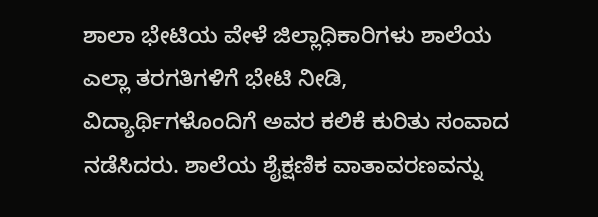ಶಾಲಾ ಭೇಟಿಯ ವೇಳೆ ಜಿಲ್ಲಾಧಿಕಾರಿಗಳು ಶಾಲೆಯ ಎಲ್ಲಾ ತರಗತಿಗಳಿಗೆ ಭೇಟಿ ನೀಡಿ, ವಿದ್ಯಾರ್ಥಿಗಳೊಂದಿಗೆ ಅವರ ಕಲಿಕೆ ಕುರಿತು ಸಂವಾದ ನಡೆಸಿದರು. ಶಾಲೆಯ ಶೈಕ್ಷಣಿಕ ವಾತಾವರಣವನ್ನು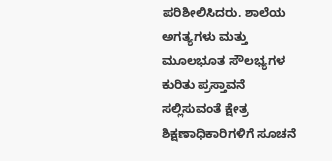ಪರಿಶೀಲಿಸಿದರು. ಶಾಲೆಯ ಅಗತ್ಯಗಳು ಮತ್ತು ಮೂಲಭೂತ ಸೌಲಭ್ಯಗಳ ಕುರಿತು ಪ್ರಸ್ತಾವನೆ ಸಲ್ಲಿಸುವಂತೆ ಕ್ಷೇತ್ರ ಶಿಕ್ಷಣಾಧಿಕಾರಿಗಳಿಗೆ ಸೂಚನೆ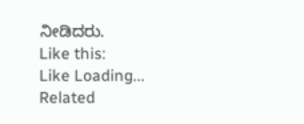ನೀಡಿದರು.
Like this:
Like Loading...
Related